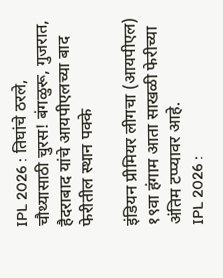IPL 2026 : तिघांचे ठरले, चौथ्यासाठी चुरस! बंगळुरू, गुजरात, हैदराबाद यांचे आयपीएलच्या बाद फेरीतील स्थान पक्के

इंडियन प्रीमियर लीगचा (आयपीएल) १९वा हंगाम आता साखळी फेरीच्या अंतिम टप्प्यावर आहे.
IPL 2026 :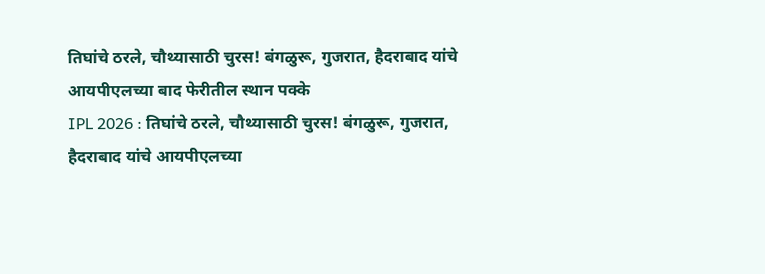तिघांचे ठरले, चौथ्यासाठी चुरस! बंगळुरू, गुजरात, हैदराबाद यांचे आयपीएलच्या बाद फेरीतील स्थान पक्के
IPL 2026 : तिघांचे ठरले, चौथ्यासाठी चुरस! बंगळुरू, गुजरात, हैदराबाद यांचे आयपीएलच्या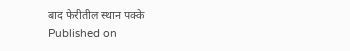बाद फेरीतील स्थान पक्के
Published on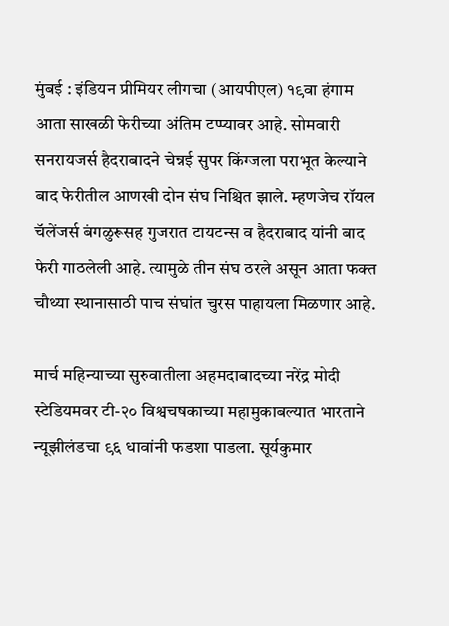मुंबई : इंडियन प्रीमियर लीगचा (आयपीएल) १९वा हंगाम आता साखळी फेरीच्या अंतिम टप्प्यावर आहे. सोमवारी सनरायजर्स हैदराबादने चेन्नई सुपर किंग्जला पराभूत केल्याने बाद फेरीतील आणखी दोन संघ निश्चित झाले. म्हणजेच रॉयल चॅलेंजर्स बंगळुरूसह गुजरात टायटन्स व हैदराबाद यांनी बाद फेरी गाठलेली आहे. त्यामुळे तीन संघ ठरले असून आता फक्त चौथ्या स्थानासाठी पाच संघांत चुरस पाहायला मिळणार आहे.

मार्च महिन्याच्या सुरुवातीला अहमदाबादच्या नरेंद्र मोदी स्टेडियमवर टी-२० विश्वचषकाच्या महामुकाबल्यात भारताने न्यूझीलंडचा ९६ धावांनी फडशा पाडला. सूर्यकुमार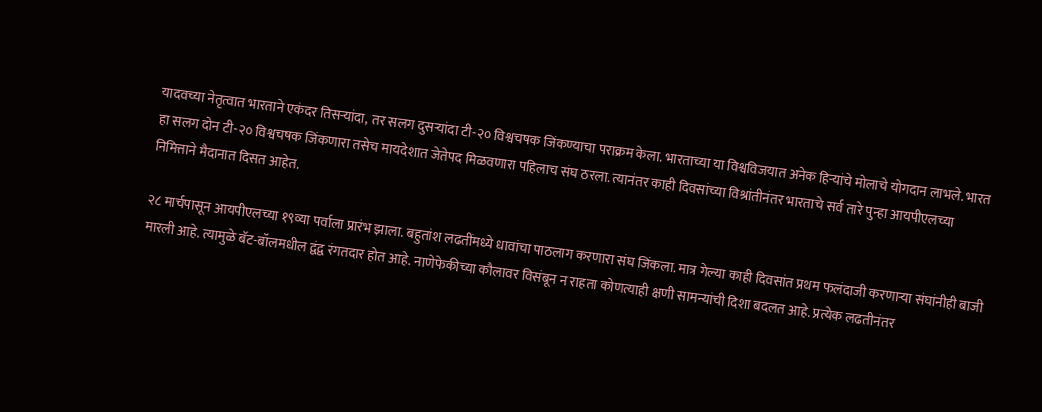यादवच्या नेतृत्वात भारताने एकंदर तिसऱ्यांदा, तर सलग दुसऱ्यांदा टी-२० विश्वचषक जिंकण्याचा पराक्रम केला. भारताच्या या विश्वविजयात अनेक हिऱ्यांचे मोलाचे योगदान लाभले. भारत हा सलग दोन टी-२० विश्वचषक जिंकणारा तसेच मायदेशात जेतेपद मिळवणारा पहिलाच संघ ठरला. त्यानंतर काही दिवसांच्या विश्रांतीनंतर भारताचे सर्व तारे पुन्हा आयपीएलच्या निमित्ताने मैदानात दिसत आहेत.

२८ मार्चपासून आयपीएलच्या १९व्या पर्वाला प्रारंभ झाला. बहुतांश लढतींमध्ये धावांचा पाठलाग करणारा संघ जिंकला. मात्र गेल्या काही दिवसांत प्रथम फलंदाजी करणाऱ्या संघांनीही बाजी मारली आहे. त्यामुळे बॅट-बॉलमधील द्वंद्व रंगतदार होत आहे. नाणेफेकीच्या कौलावर विसंबून न राहता कोणत्याही क्षणी सामन्यांची दिशा बदलत आहे. प्रत्येक लढतीनंतर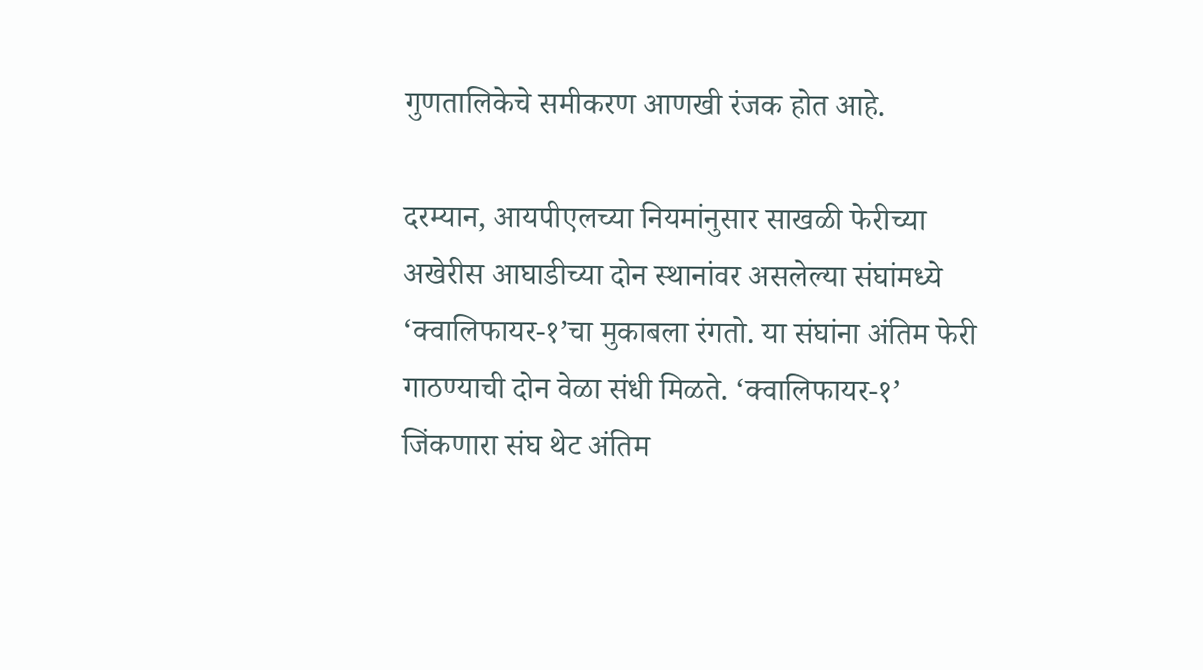गुणतालिकेचे समीकरण आणखी रंजक होत आहे.

दरम्यान, आयपीएलच्या नियमांनुसार साखळी फेरीच्या अखेरीस आघाडीच्या दोन स्थानांवर असलेल्या संघांमध्ये ‘क्वालिफायर-१’चा मुकाबला रंगतो. या संघांना अंतिम फेरी गाठण्याची दोन वेळा संधी मिळते. ‘क्वालिफायर-१’ जिंकणारा संघ थेट अंतिम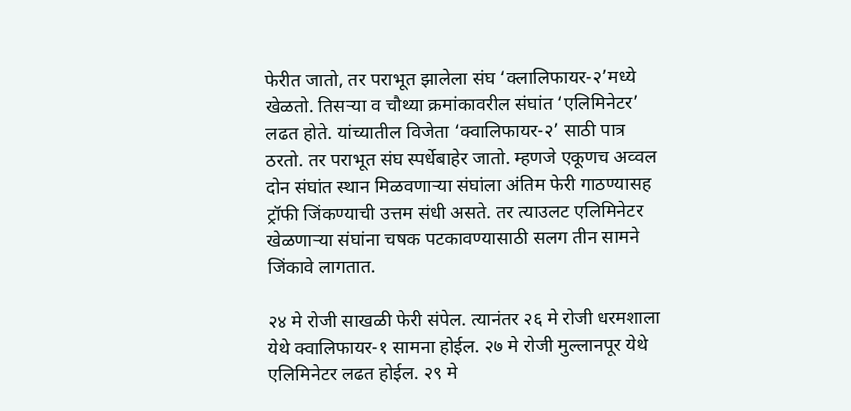फेरीत जातो, तर पराभूत झालेला संघ ‘क्लालिफायर-२’मध्ये खेळतो. तिसऱ्या व चौथ्या क्रमांकावरील संघांत ‘एलिमिनेटर’ लढत होते. यांच्यातील विजेता ‘क्वालिफायर-२’ साठी पात्र ठरतो. तर पराभूत संघ स्पर्धेबाहेर जातो. म्हणजे एकूणच अव्वल दोन संघांत स्थान मिळवणाऱ्या संघांला अंतिम फेरी गाठण्यासह ट्रॉफी जिंकण्याची उत्तम संधी असते. तर त्याउलट एलिमिनेटर खेळणाऱ्या संघांना चषक पटकावण्यासाठी सलग तीन सामने जिंकावे लागतात.

२४ मे रोजी साखळी फेरी संपेल. त्यानंतर २६ मे रोजी धरमशाला येथे क्वालिफायर-१ सामना होईल. २७ मे रोजी मुल्लानपूर येथे एलिमिनेटर लढत होईल. २९ मे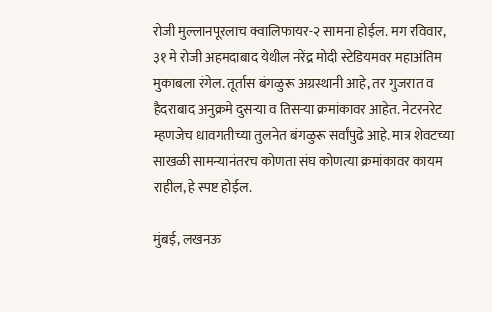रोजी मुल्लानपूरलाच क्वालिफायर-२ सामना होईल. मग रविवार, ३१ मे रोजी अहमदाबाद येथील नरेंद्र मोदी स्टेडियमवर महाअंतिम मुकाबला रंगेल. तूर्तास बंगळुरू अग्रस्थानी आहे, तर गुजरात व हैदराबाद अनुक्रमे दुसऱ्या व तिसऱ्या क्रमांकावर आहेत. नेटरनरेट म्हणजेच धावगतीच्या तुलनेत बंगळुरू सर्वांपुढे आहे. मात्र शेवटच्या साखळी सामन्यानंतरच कोणता संघ कोणत्या क्रमांकावर कायम राहील, हे स्पष्ट होईल.

मुंबई, लखनऊ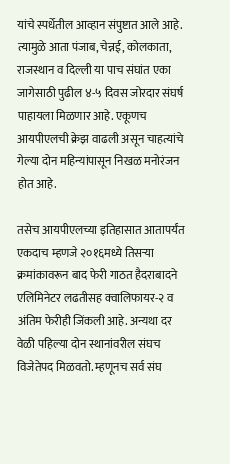यांचे स्पर्धेतील आव्हान संपुष्टात आले आहे. त्यामुळे आता पंजाब, चेन्नई, कोलकाता, राजस्थान व दिल्ली या पाच संघांत एका जागेसाठी पुढील ४-५ दिवस जोरदार संघर्ष पाहायला मिळणार आहे. एकूणच आयपीएलची क्रेझ वाढली असून चाहत्यांचे गेल्या दोन महिन्यांपासून निखळ मनोरंजन होत आहे.

तसेच आयपीएलच्या इतिहासात आतापर्यंत एकदाच म्हणजे २०१६मध्ये तिसऱ्या क्रमांकावरून बाद फेरी गाठत हैदराबादने एलिमिनेटर लढतीसह क्वालिफायर-२ व अंतिम फेरीही जिंकली आहे. अन्यथा दर वेळी पहिल्या दोन स्थानांवरील संघच विजेतेपद मिळवतो. म्हणूनच सर्व संघ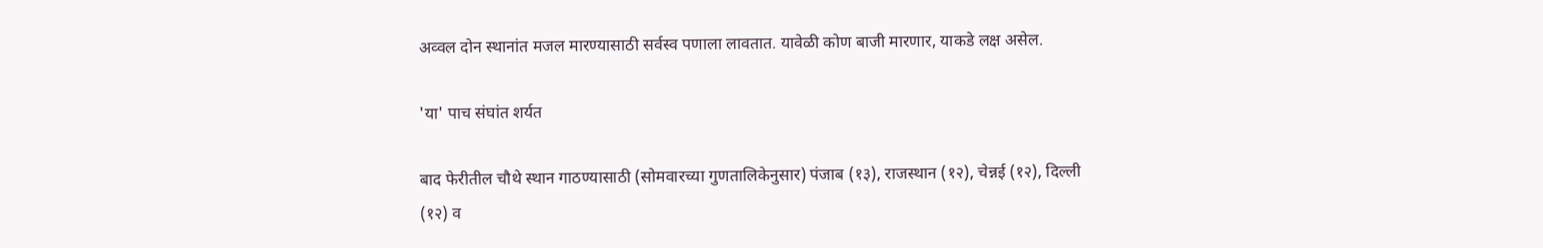अव्वल दोन स्थानांत मजल मारण्यासाठी सर्वस्व पणाला लावतात. यावेळी कोण बाजी मारणार, याकडे लक्ष असेल.

'या' पाच संघांत शर्यत

बाद फेरीतील चौथे स्थान गाठण्यासाठी (सोमवारच्या गुणतालिकेनुसार) पंजाब (१३), राजस्थान (१२), चेन्नई (१२), दिल्ली (१२) व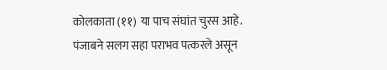कोलकाता (११) या पाच संघांत चुरस आहे. पंजाबने सलग सहा पराभव पत्करले असून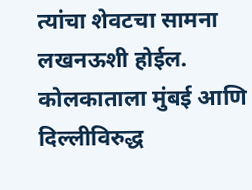त्यांचा शेवटचा सामना लखनऊशी होईल. कोलकाताला मुंबई आणि दिल्लीविरुद्ध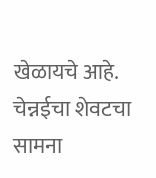खेळायचे आहे. चेन्नईचा शेवटचा सामना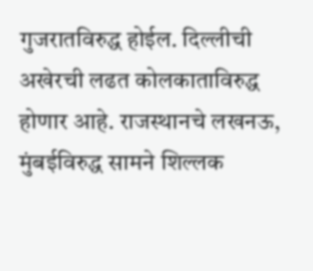गुजरातविरुद्ध होईल. दिल्लीची अखेरची लढत कोलकाताविरुद्ध होणार आहे. राजस्थानचे लखनऊ, मुंबईविरुद्ध सामने शिल्लक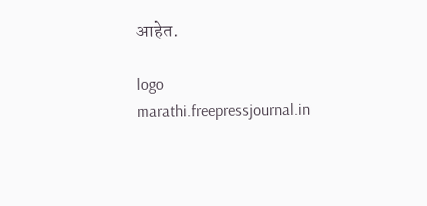आहेत.

logo
marathi.freepressjournal.in